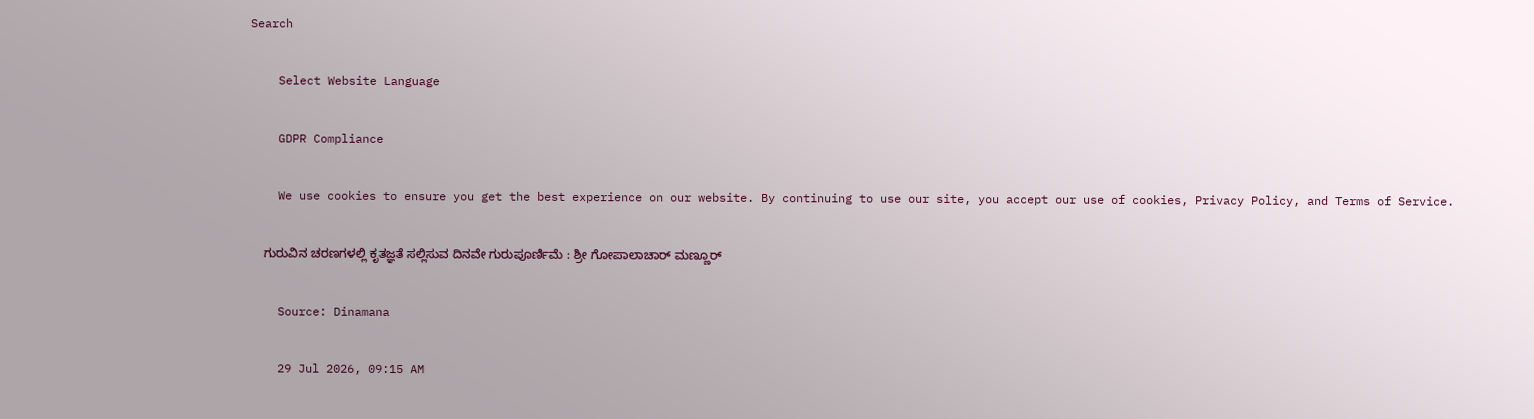Search

    Select Website Language

    GDPR Compliance

    We use cookies to ensure you get the best experience on our website. By continuing to use our site, you accept our use of cookies, Privacy Policy, and Terms of Service.

    ಗುರುವಿನ ಚರಣಗಳಲ್ಲಿ ಕೃತಜ್ಞತೆ ಸಲ್ಲಿಸುವ ದಿನವೇ ಗುರುಪೂರ್ಣಿಮೆ : ಶ್ರೀ ಗೋಪಾಲಾಚಾರ್ ಮಣ್ಣೂರ್

    Source: Dinamana

    29 Jul 2026, 09:15 AM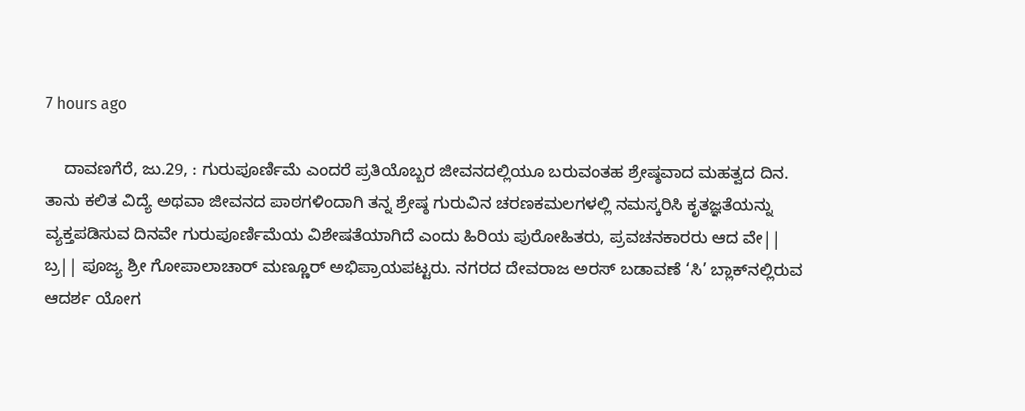7 hours ago

    ದಾವಣಗೆರೆ, ಜು.29, : ಗುರುಪೂರ್ಣಿಮೆ ಎಂದರೆ ಪ್ರತಿಯೊಬ್ಬರ ಜೀವನದಲ್ಲಿಯೂ ಬರುವಂತಹ ಶ್ರೇಷ್ಠವಾದ ಮಹತ್ವದ ದಿನ. ತಾನು ಕಲಿತ ವಿದ್ಯೆ ಅಥವಾ ಜೀವನದ ಪಾಠಗಳಿಂದಾಗಿ ತನ್ನ ಶ್ರೇಷ್ಠ ಗುರುವಿನ ಚರಣಕಮಲಗಳಲ್ಲಿ ನಮಸ್ಕರಿಸಿ ಕೃತಜ್ಞತೆಯನ್ನು ವ್ಯಕ್ತಪಡಿಸುವ ದಿನವೇ ಗುರುಪೂರ್ಣಿಮೆಯ ವಿಶೇಷತೆಯಾಗಿದೆ ಎಂದು ಹಿರಿಯ ಪುರೋಹಿತರು, ಪ್ರವಚನಕಾರರು ಆದ ವೇ|| ಬ್ರ|| ಪೂಜ್ಯ ಶ್ರೀ ಗೋಪಾಲಾಚಾರ್ ಮಣ್ಣೂರ್ ಅಭಿಪ್ರಾಯಪಟ್ಟರು. ನಗರದ ದೇವರಾಜ ಅರಸ್ ಬಡಾವಣೆ ‘ಸಿ’ ಬ್ಲಾಕ್‍ನಲ್ಲಿರುವ ಆದರ್ಶ ಯೋಗ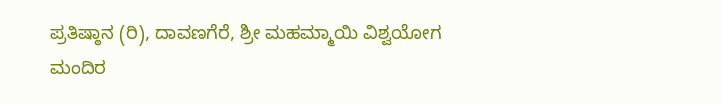ಪ್ರತಿಷ್ಠಾನ (ರಿ), ದಾವಣಗೆರೆ, ಶ್ರೀ ಮಹಮ್ಮಾಯಿ ವಿಶ್ವಯೋಗ ಮಂದಿರ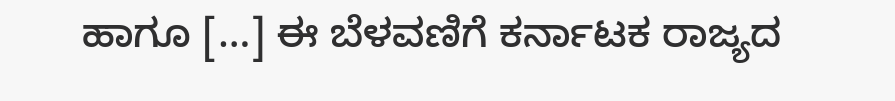ಹಾಗೂ […] ಈ ಬೆಳವಣಿಗೆ ಕರ್ನಾಟಕ ರಾಜ್ಯದ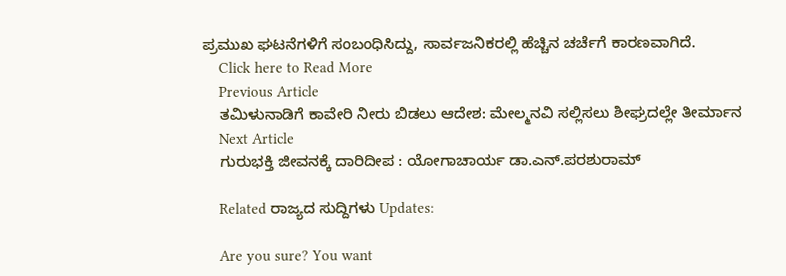ಪ್ರಮುಖ ಘಟನೆಗಳಿಗೆ ಸಂಬಂಧಿಸಿದ್ದು, ಸಾರ್ವಜನಿಕರಲ್ಲಿ ಹೆಚ್ಚಿನ ಚರ್ಚೆಗೆ ಕಾರಣವಾಗಿದೆ.
    Click here to Read More
    Previous Article
    ತಮಿಳುನಾಡಿಗೆ ಕಾವೇರಿ ನೀರು ಬಿಡಲು ಆದೇಶ: ಮೇಲ್ಮನವಿ ಸಲ್ಲಿಸಲು ಶೀಘ್ರದಲ್ಲೇ ತೀರ್ಮಾನ
    Next Article
    ಗುರುಭಕ್ತಿ ಜೀವನಕ್ಕೆ ದಾರಿದೀಪ : ಯೋಗಾಚಾರ್ಯ ಡಾ.ಎನ್.ಪರಶುರಾಮ್

    Related ರಾಜ್ಯದ ಸುದ್ದಿಗಳು Updates:

    Are you sure? You want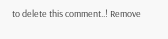to delete this comment..! Remove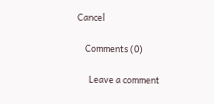Cancel

    Comments (0)

      Leave a comment